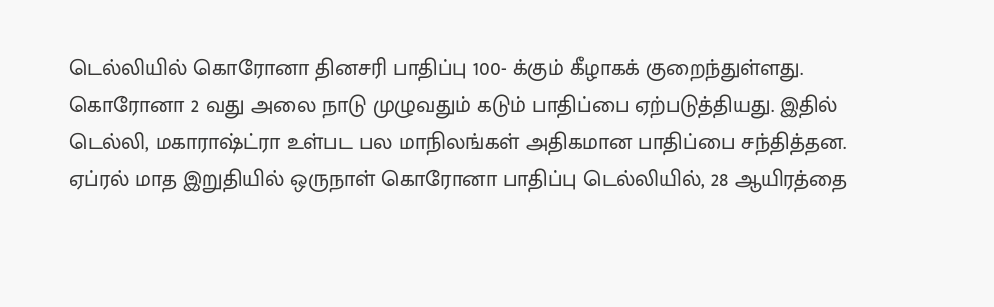டெல்லியில் கொரோனா தினசரி பாதிப்பு 100- க்கும் கீழாகக் குறைந்துள்ளது.
கொரோனா 2 வது அலை நாடு முழுவதும் கடும் பாதிப்பை ஏற்படுத்தியது. இதில் டெல்லி, மகாராஷ்ட்ரா உள்பட பல மாநிலங்கள் அதிகமான பாதிப்பை சந்தித்தன. ஏப்ரல் மாத இறுதியில் ஒருநாள் கொரோனா பாதிப்பு டெல்லியில், 28 ஆயிரத்தை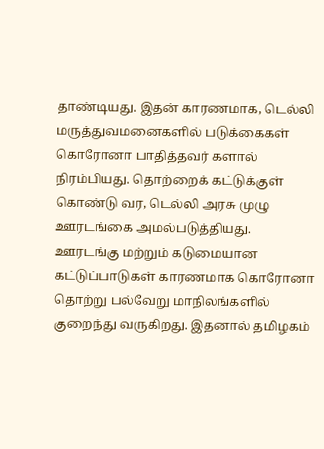தாண்டியது. இதன் காரணமாக, டெல்லி மருத்துவமனைகளில் படுக்கைகள் கொரோனா பாதித்தவர் களால் நிரம்பியது. தொற்றைக் கட்டுக்குள் கொண்டு வர, டெல்லி அரசு முழு ஊரடங்கை அமல்படுத்தியது.
ஊரடங்கு மற்றும் கடுமையான கட்டுப்பாடுகள் காரணமாக கொரோனா தொற்று பல்வேறு மாநிலங்களில் குறைந்து வருகிறது. இதனால் தமிழகம்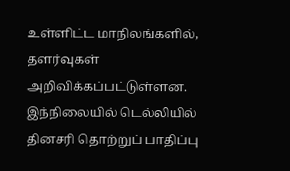உள்ளிட்ட மாநிலங்களில், தளர்வுகள் அறிவிக்கப்பட்டுள்ளன. இந்நிலையில் டெல்லியில் தினசரி தொற்றுப் பாதிப்பு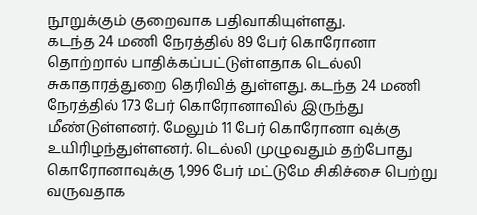நூறுக்கும் குறைவாக பதிவாகியுள்ளது.
கடந்த 24 மணி நேரத்தில் 89 பேர் கொரோனா தொற்றால் பாதிக்கப்பட்டுள்ளதாக டெல்லி சுகாதாரத்துறை தெரிவித் துள்ளது. கடந்த 24 மணி நேரத்தில் 173 பேர் கொரோனாவில் இருந்து மீண்டுள்ளனர். மேலும் 11 பேர் கொரோனா வுக்கு உயிரிழந்துள்ளனர். டெல்லி முழுவதும் தற்போது கொரோனாவுக்கு 1,996 பேர் மட்டுமே சிகிச்சை பெற்று வருவதாக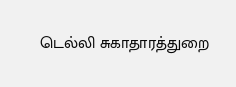டெல்லி சுகாதாரத்துறை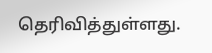தெரிவித்துள்ளது.